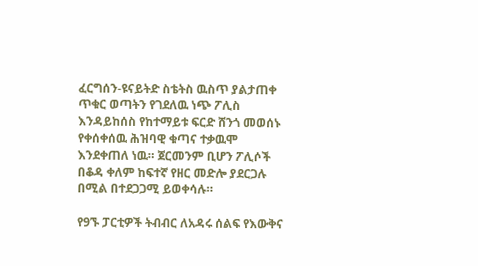ፈርግሰን-ዩናይትድ ስቴትስ ዉስጥ ያልታጠቀ ጥቁር ወጣትን የገደለዉ ነጭ ፖሊስ እንዳይከሰስ የከተማይቱ ፍርድ ሸንጎ መወሰኑ የቀሰቀሰዉ ሕዝባዊ ቁጣና ተቃዉሞ እንደቀጠለ ነዉ። ጀርመንም ቢሆን ፖሊሶች በቆዳ ቀለም ከፍተኛ የዘር መድሎ ያደርጋሉ በሚል በተደጋጋሚ ይወቀሳሉ።

የ9ኙ ፓርቲዎች ትብብር ለአዳሩ ሰልፍ የእውቅና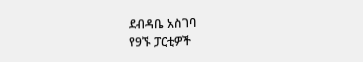ደብዳቤ አስገባ
የ9ኙ ፓርቲዎች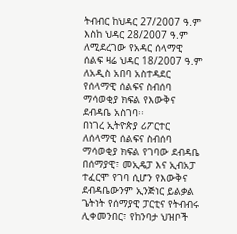ትብብር ከህዳር 27/2007 ዓ.ም እስከ ህዳር 28/2007 ዓ.ም ለሚደረገው የአዳር ሰላማዊ ሰልፍ ዛሬ ህዳር 18/2007 ዓ.ም ለአዲስ አበባ አስተዳደር የሰላማዊ ሰልፍና ስብሰባ ማሳወቂያ ክፍል የእውቅና ደብዳቤ አስገባ፡፡
በነገረ ኢትዮጵያ ሪፖርተር
ለሰላማዊ ሰልፍና ስብሰባ ማሳወቂያ ክፍል የገባው ደብዳቤ በሰማያዊ፣ መኢዴፓ እና ኢብአፓ ተፈርሞ የገባ ሲሆን የእውቅና ደብዳቤውንም ኢንጅነር ይልቃል ጌትነት የሰማያዊ ፓርቲና የትብብሩ ሊቀመንበር፣ የከንባታ ህዝቦች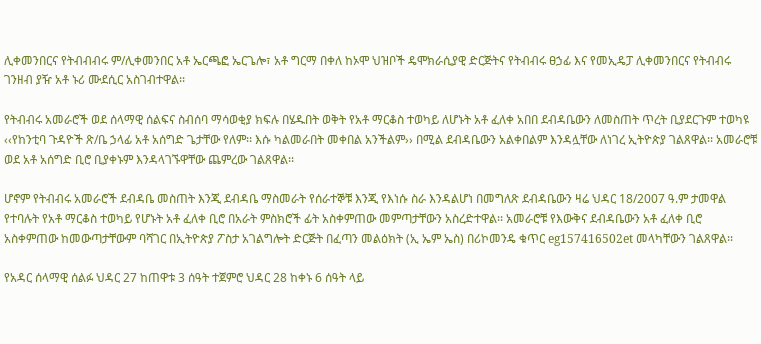ሊቀመንበርና የትብብብሩ ም/ሊቀመንበር አቶ ኤርጫፎ ኤርጌሎ፣ አቶ ግርማ በቀለ ከኦሞ ህዝቦች ዴሞክራሲያዊ ድርጅትና የትብብሩ ፀኃፊ እና የመኢዴፓ ሊቀመንበርና የትብብሩ ገንዘብ ያዥ አቶ ኑሪ ሙደሲር አስገብተዋል፡፡

የትብብሩ አመራሮች ወደ ሰላማዊ ሰልፍና ስብሰባ ማሳወቂያ ክፍሉ በሄዱበት ወቅት የአቶ ማርቆስ ተወካይ ለሆኑት አቶ ፈለቀ አበበ ደብዳቤውን ለመስጠት ጥረት ቢያደርጉም ተወካዩ ‹‹የከንቲባ ጉዳዮች ጽ/ቤ ኃላፊ አቶ አሰግድ ጌታቸው የለም፡፡ እሱ ካልመራበት መቀበል አንችልም›› በሚል ደብዳቤውን አልቀበልም እንዳሏቸው ለነገረ ኢትዮጵያ ገልጸዋል፡፡ አመራሮቹ ወደ አቶ አሰግድ ቢሮ ቢያቀኑም እንዳላገኙዋቸው ጨምረው ገልጸዋል፡፡

ሆኖም የትብብሩ አመራሮች ደብዳቤ መስጠት እንጂ ደብዳቤ ማስመራት የሰራተኞቹ እንጂ የእነሱ ስራ እንዳልሆነ በመግለጽ ደብዳቤውን ዛሬ ህዳር 18/2007 ዓ.ም ታመዋል የተባሉት የአቶ ማርቆስ ተወካይ የሆኑት አቶ ፈለቀ ቢሮ በአራት ምስክሮች ፊት አስቀምጠው መምጣታቸውን አስረድተዋል፡፡ አመራሮቹ የእውቅና ደብዳቤውን አቶ ፈለቀ ቢሮ አስቀምጠው ከመውጣታቸውም ባሻገር በኢትዮጵያ ፖስታ አገልግሎት ድርጅት በፈጣን መልዕክት (ኢ ኤም ኤስ) በሪኮመንዴ ቁጥር eg157416502et መላካቸውን ገልጸዋል፡፡

የአዳር ሰላማዊ ሰልፉ ህዳር 27 ከጠዋቱ 3 ሰዓት ተጀምሮ ህዳር 28 ከቀኑ 6 ሰዓት ላይ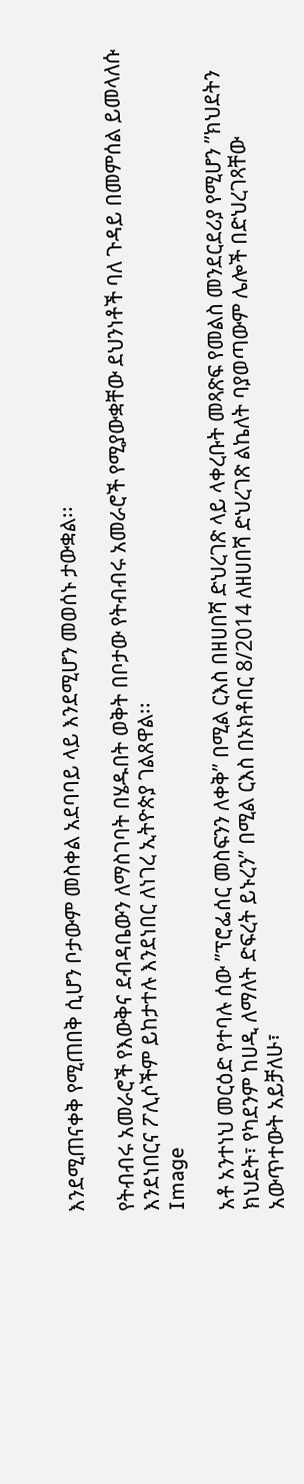እንደሚጠናቀቅ የሚጠበቅ ሲሆን ቦታውም መስቀል አደባባይ ላይ እንደሚሆን መወሰኑ ታውቋል፡፡

የትብብሩ አመራሮች የእውቅና ደብዳቤውን ለማስገባት በሄዱበት ወቅት በቦታው የትብብሩ አመራሮች የሚያውቋቸው ደህንነቶች ባለ ጉዳይ በመምሰል ይመላለሱ እንደነበርና ፖሊሶችም ይከታተሉ እንደነበር ለነገረ ኢትዮጵያ ገልጸዋል፡፡
Image

አቶ አንተነህ መርዕድ የተባሉ ሰው ”ፕሮፌሰር መስፍንን ለቀቅ” በሚል ርእስ በዘሀበሻ ድህረገጽ ላይ ላቀረቡት መጻጽፍ የመልስ መንደርደሪያ የሚሆን ”ክህደትን ክህደት፣ የካደንም ከሀዲ ለማለት ድፍረት ይኑረን” በሚል ርእስ በኦክቶበር 8/2014 ለዘሀበሻ ድህረገጽ ልኬለት ባያወጣውም ሌሎች በድህረገጻቸው አውጥተውት አይቻለሁ፣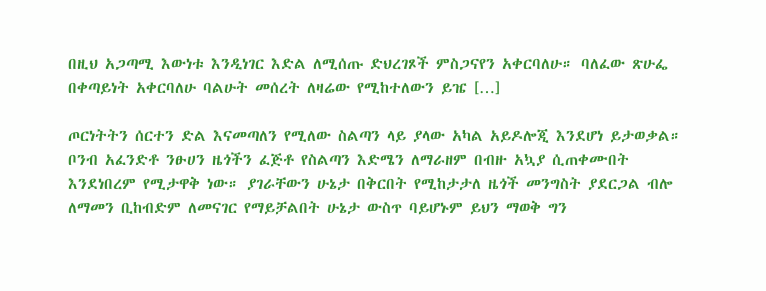በዚህ አጋጣሚ እውነቱ እንዲነገር እድል ለሚሰጡ ድህረገጾች ምስጋናየን አቀርባለሁ። ባለፈው ጽሁፌ በቀጣይነት አቀርባለሁ ባልሁት መሰረት ለዛሬው የሚከተለውን ይዤ […]

ጦርነትትን ሰርተን ድል እናመጣለን የሚለው ስልጣን ላይ ያላው አካል አይዶሎጂ እንደሆነ ይታወቃል። ቦንብ አፈንድቶ ንፁሀን ዜጎችን ፈጅቶ የስልጣን እድሜን ለማራዘም በብዙ አኳያ ሲጠቀሙበት እንደነበረም የሚታዋቅ ነው። ያገራቸውን ሁኔታ በቅርበት የሚከታታለ ዜጎች መንግስት ያደርጋል ብሎ ለማመን ቢከብድም ለመናገር የማይቻልበት ሁኔታ ውስጥ ባይሆኑም ይህን ማወቅ ግን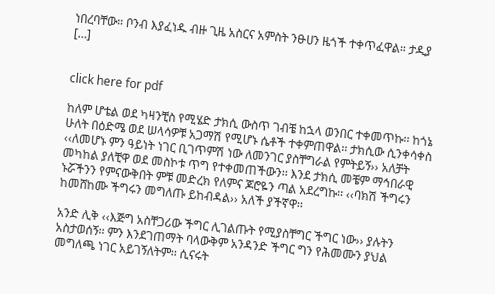ነበረባቸው። ቦንብ እያፈነዱ ብዙ ጊዜ አስርና አምስት ንፁሀን ዜጎች ተቀጥፈዋል። ታዲያ […]


click here for pdf

ከለም ሆቴል ወደ ካዛንቺስ የሚሄድ ታክሲ ውስጥ ገብቼ ከኋላ ወንበር ተቀመጥኩ፡፡ ከጎኔ ሁለት በዕድሜ ወደ ሠላሳዎቹ አጋማሽ የሚሆኑ ሴቶች ተቀምጠዋል፡፡ ታክሲው ሲንቀሳቀስ ‹‹ለመሆኑ ምን ዓይነት ነገር ቢገጥምሽ ነው ለመንገር ያስቸግራል የምትይኝ›› አለቻት መካከል ያለቺዋ ወደ መስኮቱ ጥግ የተቀመጠችውን፡፡ እንደ ታክሲ መቼም ማኅበራዊ ኑሯችንን የምናውቅበት ምቹ መድረክ የለምና ጆሮዬን ጣል አደረግኩ፡፡ ‹‹ባክሽ ችግሩን ከመሸከሙ ችግሩን መግለጡ ይከብዳል›› አለች ያችኛዋ፡፡

አንድ ሊቅ ‹‹እጅግ አስቸጋሪው ችግር ሊገልጡት የሚያስቸግር ችግር ነው›› ያሉትን አስታወሰኝ፡፡ ምን እንደገጠማት ባላውቅም አንዳንድ ችግር ግን የሕመሙን ያህል መግለጫ ነገር አይገኝለትም፡፡ ሲናሩት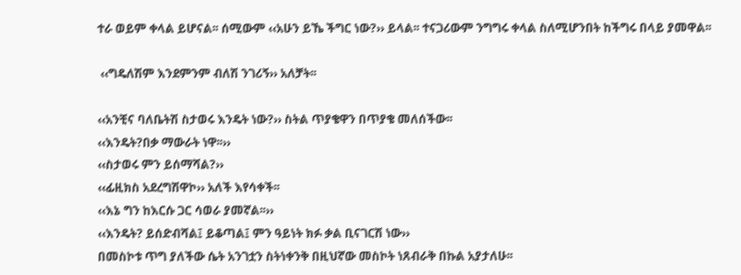ተራ ወይም ቀላል ይሆናል፡፡ ሰሚውም ‹‹አሁን ይኼ ችግር ነው?›› ይላል፡፡ ተናጋሪውም ንግግሩ ቀላል ስለሚሆንበት ከችግሩ በላይ ያመዋል፡፡

 ‹‹ግዴለሽም እንደምንም ብለሽ ንገሪኝ›› አለቻት፡፡

‹‹አንቺና ባለቤትሽ ስታወሩ እንዴት ነው?›› ስትል ጥያቄዋን በጥያቄ መለሰችው፡፡
‹‹እንዴት?በቃ ማውራት ነዋ፡፡››
‹‹ስታወሩ ምን ይሰማሻል?››
‹‹ፊዚክስ አደረግሽዋኮ›› አለች እየሳቀች፡፡
‹‹እኔ ግን ከእርሱ ጋር ሳወራ ያመኛል፡፡››
‹‹እንዴት? ይሰድብሻል፤ ይቆጣል፤ ምን ዓይነት ክፉ ቃል ቢናገርሽ ነው››
በመስኮቱ ጥግ ያለችው ሴት አንገቷን ስትነቀንቅ በዚህኛው መስኮት ነጸብራቅ በኩል አያታለሁ፡፡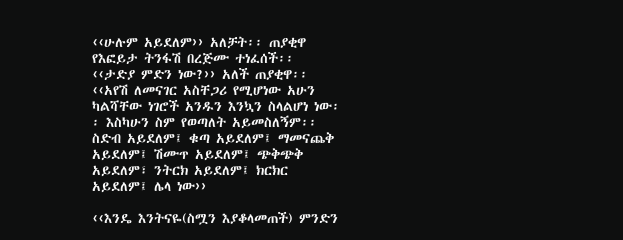‹‹ሁሉም አይደለም›› አለቻት፡፡ ጠያቂዋ የእፎይታ ትንፋሽ በረጅሙ ተነፈሰች፡፡
‹‹ታድያ ምድን ነው?›› አለች ጠያቂዋ፡፡
‹‹አየሽ ለመናገር አስቸጋሪ የሚሆነው አሁን ካልሻቸው ነገሮች አንዱን እንኳን ስላልሆነ ነው፡፡ እስካሁን ስም የወጣለት አይመስለኝም፡፡ ስድብ አይደለም፤ ቁጣ አይደለም፤ ማመናጨቅ አይደለም፤ ሽሙጥ አይደለም፤ ጭቅጭቅ አይደለም፣ ንትርክ አይደለም፤ ክርክር አይደለም፤ ሌላ ነው››

‹‹እንዴ እንትናዬ(ስሟን እያቆላመጠች) ምንድን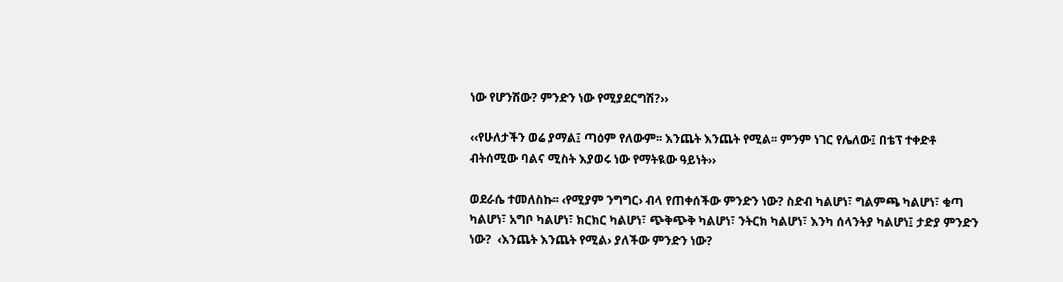ነው የሆንሽው? ምንድን ነው የሚያደርግሽ?››

‹‹የሁለታችን ወሬ ያማል፤ ጣዕም የለውም፡፡ እንጨት እንጨት የሚል፡፡ ምንም ነገር የሌለው፤ በቴፕ ተቀድቶ ብትሰሚው ባልና ሚስት እያወሩ ነው የማትዪው ዓይነት››

ወደራሴ ተመለስኩ፡፡ ‹የሚያም ንግግር› ብላ የጠቀሰችው ምንድን ነው? ስድብ ካልሆነ፣ ግልምጫ ካልሆነ፣ ቁጣ ካልሆነ፣ አግቦ ካልሆነ፣ ክርክር ካልሆነ፣ ጭቅጭቅ ካልሆነ፣ ንትርክ ካልሆነ፣ እንካ ሰላንትያ ካልሆነ፤ ታድያ ምንድን ነው?  ‹እንጨት እንጨት የሚል› ያለችው ምንድን ነው?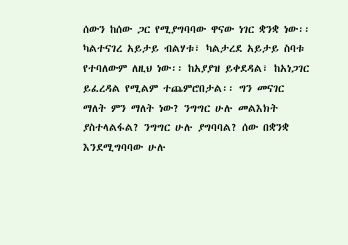ሰውን ከሰው ጋር የሚያግባባው ዋናው ነገር ቋንቋ ነው፡፡ ካልተናገረ አይታይ ብልሃቱ፣ ካልታረደ አይታይ ስባቱ የተባለውም ለዚህ ነው፡፡ ከአያያዝ ይቀደዳል፣ ከአነጋገር ይፈረዳል የሚልም ተጨምሮበታል፡፡ ግን መናገር ማለት ምን ማለት ነው? ንግግር ሁሉ መልእክት ያስተላልፋል? ንግግር ሁሉ ያግባባል? ሰው በቋንቋ እንደሚግባባው ሁሉ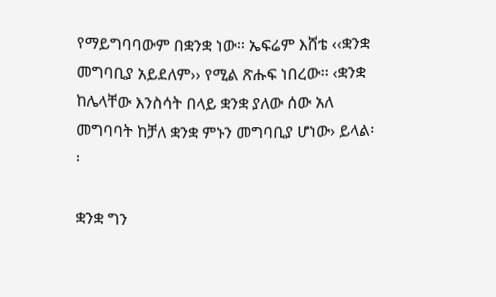የማይግባባውም በቋንቋ ነው፡፡ ኤፍሬም እሸቴ ‹‹ቋንቋ መግባቢያ አይደለም›› የሚል ጽሑፍ ነበረው፡፡ ‹ቋንቋ ከሌላቸው እንስሳት በላይ ቋንቋ ያለው ሰው አለ መግባባት ከቻለ ቋንቋ ምኑን መግባቢያ ሆነው› ይላል፡፡

ቋንቋ ግን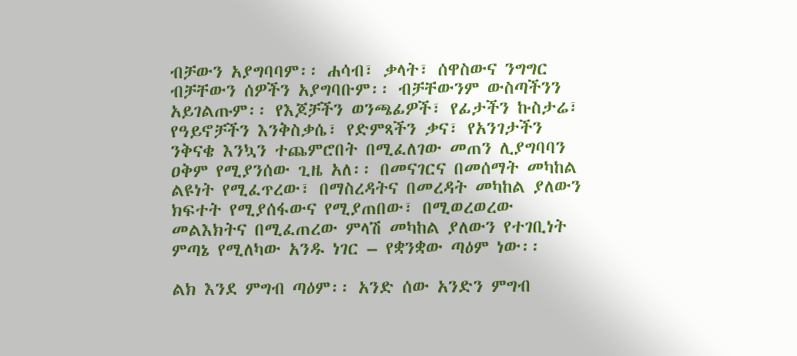ብቻውን አያግባባም፡፡ ሐሳብ፣ ቃላት፣ ሰዋስውና ንግግር ብቻቸውን ሰዎችን አያግባቡም፡፡ ብቻቸውንም ውስጣችንን አይገልጡም፡፡ የእጆቻችን ወንጫፊዎች፣ የፊታችን ኩስታሬ፣ የዓይኖቻችን እንቅስቃሴ፣ የድምጻችን ቃና፣ የአንገታችን ንቅናቄ እንኳን ተጨምሮበት በሚፈለገው መጠን ሊያግባባን ዐቅም የሚያንሰው ጊዜ አለ፡፡ በመናገርና በመሰማት መካከል ልዩነት የሚፈጥረው፣ በማስረዳትና በመረዳት መካከል ያለውን ክፍተት የሚያሰፋውና የሚያጠበው፣ በሚወረወረው መልእክትና በሚፈጠረው ምላሽ መካከል ያለውን የተገቢነት ምጣኔ የሚለካው አንዱ ነገር – የቋንቋው ጣዕም ነው፡፡

ልክ እንደ ምግብ ጣዕም፡፡ አንድ ሰው አንድን ምግብ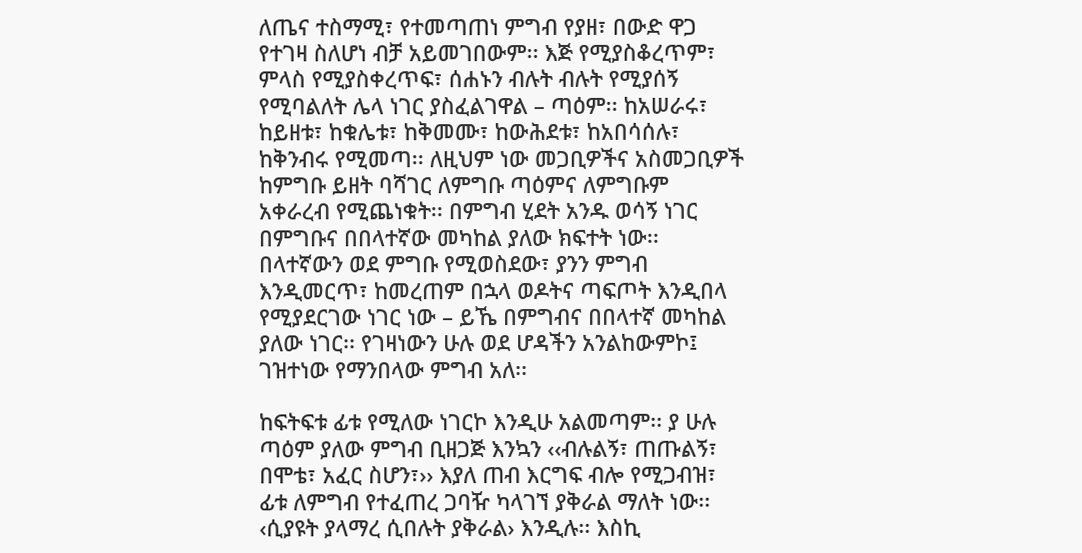ለጤና ተስማሚ፣ የተመጣጠነ ምግብ የያዘ፣ በውድ ዋጋ የተገዛ ስለሆነ ብቻ አይመገበውም፡፡ እጅ የሚያስቆረጥም፣ ምላስ የሚያስቀረጥፍ፣ ሰሐኑን ብሉት ብሉት የሚያሰኝ የሚባልለት ሌላ ነገር ያስፈልገዋል – ጣዕም፡፡ ከአሠራሩ፣ ከይዘቱ፣ ከቁሌቱ፣ ከቅመሙ፣ ከውሕደቱ፣ ከአበሳሰሉ፣ ከቅንብሩ የሚመጣ፡፡ ለዚህም ነው መጋቢዎችና አስመጋቢዎች ከምግቡ ይዘት ባሻገር ለምግቡ ጣዕምና ለምግቡም አቀራረብ የሚጨነቁት፡፡ በምግብ ሂደት አንዱ ወሳኝ ነገር በምግቡና በበላተኛው መካከል ያለው ክፍተት ነው፡፡ በላተኛውን ወደ ምግቡ የሚወስደው፣ ያንን ምግብ እንዲመርጥ፣ ከመረጠም በኋላ ወዶትና ጣፍጦት እንዲበላ የሚያደርገው ነገር ነው – ይኼ በምግብና በበላተኛ መካከል ያለው ነገር፡፡ የገዛነውን ሁሉ ወደ ሆዳችን አንልከውምኮ፤ ገዝተነው የማንበላው ምግብ አለ፡፡

ከፍትፍቱ ፊቱ የሚለው ነገርኮ እንዲሁ አልመጣም፡፡ ያ ሁሉ ጣዕም ያለው ምግብ ቢዘጋጅ እንኳን ‹‹ብሉልኝ፣ ጠጡልኝ፣ በሞቴ፣ አፈር ስሆን፣›› እያለ ጠብ እርግፍ ብሎ የሚጋብዝ፣ ፊቱ ለምግብ የተፈጠረ ጋባዥ ካላገኘ ያቅራል ማለት ነው፡፡ ‹ሲያዩት ያላማረ ሲበሉት ያቅራል› እንዲሉ፡፡ እስኪ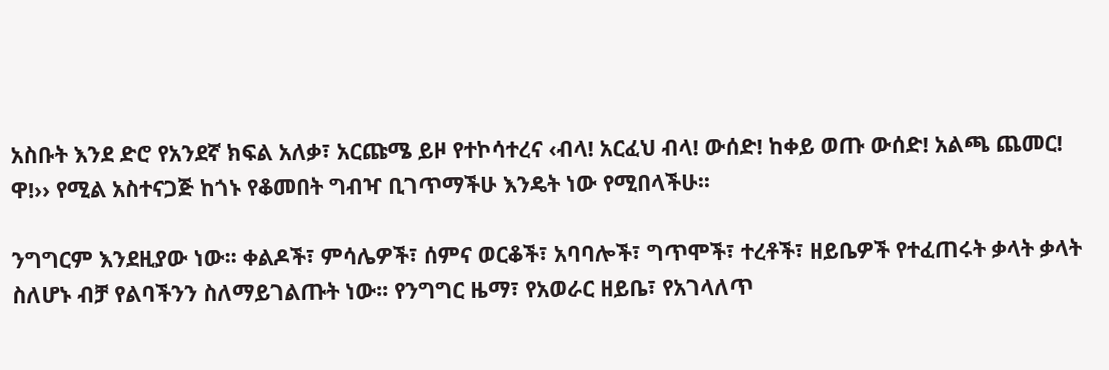አስቡት እንደ ድሮ የአንደኛ ክፍል አለቃ፣ አርጩሜ ይዞ የተኮሳተረና ‹ብላ! አርፈህ ብላ! ውሰድ! ከቀይ ወጡ ውሰድ! አልጫ ጨመር! ዋ!›› የሚል አስተናጋጅ ከጎኑ የቆመበት ግብዣ ቢገጥማችሁ እንዴት ነው የሚበላችሁ፡፡

ንግግርም እንደዚያው ነው፡፡ ቀልዶች፣ ምሳሌዎች፣ ሰምና ወርቆች፣ አባባሎች፣ ግጥሞች፣ ተረቶች፣ ዘይቤዎች የተፈጠሩት ቃላት ቃላት ስለሆኑ ብቻ የልባችንን ስለማይገልጡት ነው፡፡ የንግግር ዜማ፣ የአወራር ዘይቤ፣ የአገላለጥ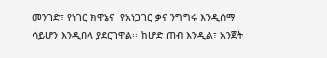መንገድ፣ የነገር ክዋኔና  የአነጋገር ቃና ንግግሩ እንዲሰማ ሳይሆን እንዲበላ ያደርገዋል፡፡ ከሆድ ጠብ እንዲል፣ አንጀት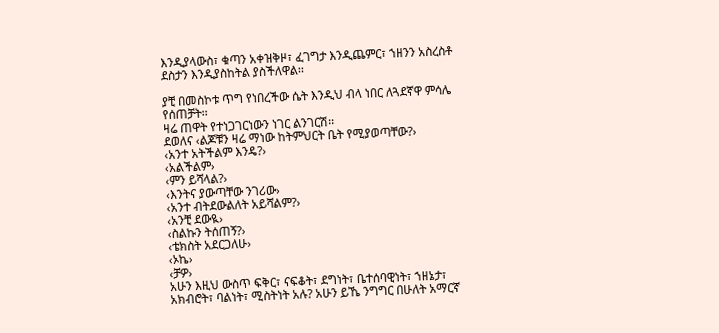እንዲያላውስ፣ ቁጣን አቀዝቅዞ፣ ፈገግታ እንዲጨምር፣ ኀዘንን አስረስቶ ደስታን እንዲያስከትል ያስችለዋል፡፡

ያቺ በመስኮቱ ጥግ የነበረችው ሴት እንዲህ ብላ ነበር ለጓደኛዋ ምሳሌ የሰጠቻት፡፡
ዛሬ ጠዋት የተነጋገርነውን ነገር ልንገርሽ፡፡
ደወለና ‹ልጆቹን ዛሬ ማነው ከትምህርት ቤት የሚያወጣቸው?›
‹አንተ አትችልም እንዴ?›
‹አልችልም›
‹ምን ይሻላል?›
‹እንትና ያውጣቸው ንገሪው›
‹አንተ ብትደውልለት አይሻልም?›
‹አንቺ ደውዪ›
‹ስልኩን ትሰጠኝ?›
‹ቴክስት አደርጋለሁ›
‹ኦኬ›
‹ቻዎ›
አሁን እዚህ ውስጥ ፍቅር፣ ናፍቆት፣ ደግነት፣ ቤተሰባዊነት፣ ኀዘኔታ፣ አክብሮት፣ ባልነት፣ ሚስትነት አሉ? አሁን ይኼ ንግግር በሁለት አማርኛ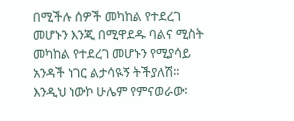በሚችሉ ሰዎች መካከል የተደረገ መሆኑን እንጂ በሚዋደዱ ባልና ሚስት መካከል የተደረገ መሆኑን የሚያሳይ አንዳች ነገር ልታሳዪኝ ትችያለሽ፡፡ እንዲህ ነውኮ ሁሌም የምናወራው፡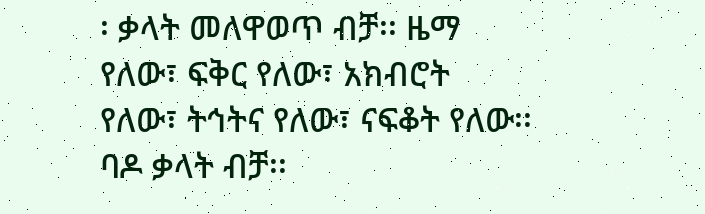፡ ቃላት መለዋወጥ ብቻ፡፡ ዜማ የለው፣ ፍቅር የለው፣ አክብሮት የለው፣ ትኅትና የለው፣ ናፍቆት የለው፡፡ ባዶ ቃላት ብቻ፡፡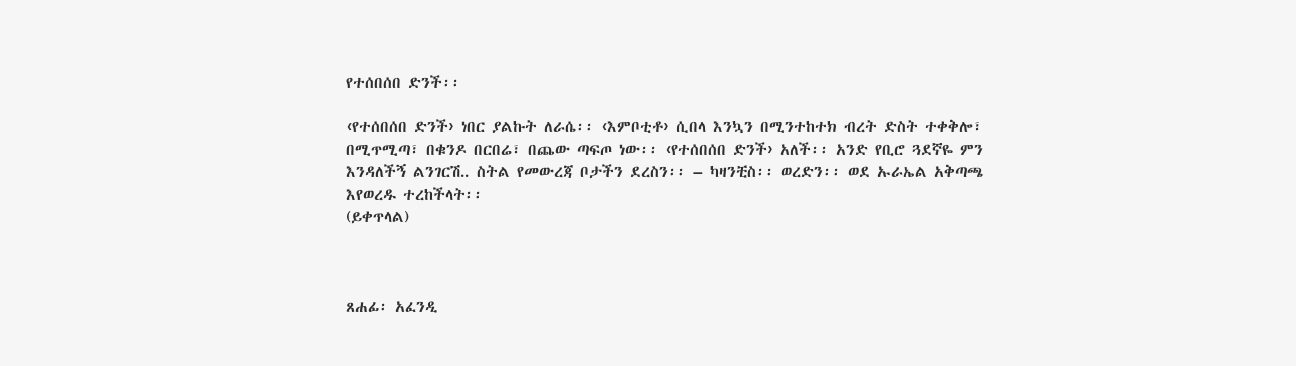የተሰበሰበ ድንች፡፡

‹የተሰበሰበ ድንች› ነበር ያልኩት ለራሴ፡፡ ‹እምቦቲቶ› ሲበላ እንኳን በሚንተከተክ ብረት ድስት ተቀቅሎ፣ በሚጥሚጣ፣ በቁንዶ በርበሬ፣ በጨው ጣፍጦ ነው፡፡ ‹የተሰበሰበ ድንች› አለች፡፡ አንድ የቢሮ ጓደኛዬ ምን እንዳለችኝ ልንገርሽ.. ስትል የመውረጃ ቦታችን ደረስን፡፡ – ካዛንቺስ፡፡ ወረድን፡፡ ወደ ኡራኤል አቅጣጫ እየወረዱ ተረከችላት፡፡
(ይቀጥላል)



ጸሐፊ፡ አፈንዲ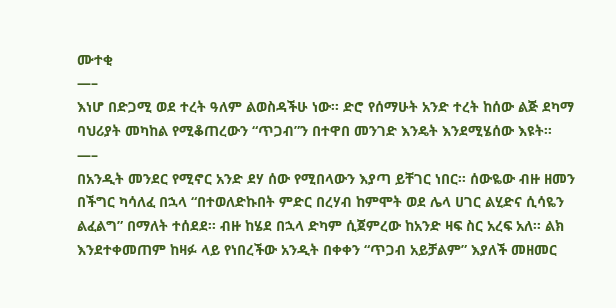ሙተቂ
—–
እነሆ በድጋሚ ወደ ተረት ዓለም ልወስዳችሁ ነው፡፡ ድሮ የሰማሁት አንድ ተረት ከሰው ልጅ ደካማ ባህሪያት መካከል የሚቆጠረውን “ጥጋብ”ን በተዋበ መንገድ እንዴት እንደሚሄሰው እዩት፡፡
—–
በአንዲት መንደር የሚኖር አንድ ደሃ ሰው የሚበላውን እያጣ ይቸገር ነበር፡፡ ሰውዬው ብዙ ዘመን በችግር ካሳለፈ በኋላ “በተወለድኩበት ምድር በረሃብ ከምሞት ወደ ሌላ ሀገር ልሂድና ሲሳዬን ልፈልግ” በማለት ተሰደደ፡፡ ብዙ ከሄደ በኋላ ድካም ሲጀምረው ከአንድ ዛፍ ስር አረፍ አለ፡፡ ልክ እንደተቀመጠም ከዛፉ ላይ የነበረችው አንዲት በቀቀን “ጥጋብ አይቻልም” እያለች መዘመር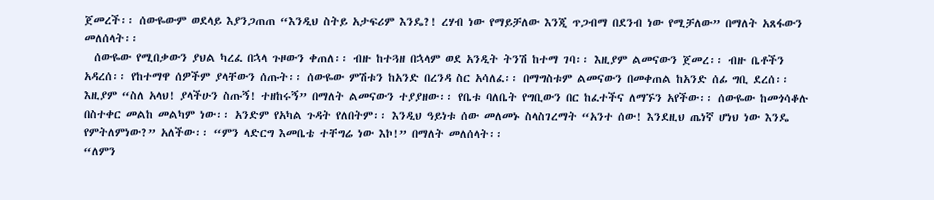ጀመረች፡፡ ሰውዬውም ወደላይ እያንጋጠጠ “እንዲህ ስትይ አታፍሪም እንዴ?! ረሃብ ነው የማይቻለው እንጂ ጥጋብማ በደንብ ነው የሚቻለው” በማለት አጸፋውን መለሰላት፡፡
  ሰውዬው የሚበቃውን ያህል ካረፈ በኋላ ጉዞውን ቀጠለ፡፡ ብዙ ከተጓዘ በኋላም ወደ አንዲት ትንሽ ከተማ ገባ፡፡ እዚያም ልመናውን ጀመረ፡፡ ብዙ ቤቶችን አዳረሰ፡፡ የከተማዋ ሰዎችም ያላቸውን ሰጡት፡፡ ሰውዬው ምሽቱን ከአንድ በረንዳ ስር አሳለፈ፡፡ በማግስቱም ልመናውን በመቀጠል ከአንድ ሰፊ ግቢ ደረሰ፡፡ እዚያም “ስለ አላህ! ያላችሁን ስጡኝ! ተዘከሩኝ” በማለት ልመናውን ተያያዘው፡፡ የቤቱ ባለቤት የግቢውን በር ከፈተችና ለማኙን አየችው፡፡ ሰውዬው ከመጎሳቆሉ በስተቀር መልከ መልካም ነው፡፡ አንድም የአካል ጉዳት የለበትም፡፡ እንዲህ ዓይነቱ ሰው መለመኑ ስላስገረማት “አንተ ሰው! እንደዚህ ጤነኛ ሆነህ ነው እንዴ የምትለምነው?” አለችው፡፡ “ምን ላድርግ እመቤቴ ተቸግሬ ነው እኮ!” በማለት መለሰላት፡፡
“ለምን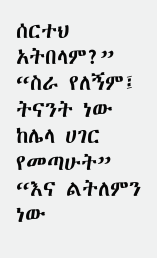ሰርተህ አትበላም?”
“ስራ የለኝም፤ ትናንት ነው ከሌላ ሀገር የመጣሁት”
“እና ልትለምን ነው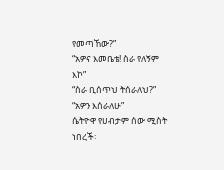የመጣኸው?”
“አዎና እመቤቴ! ስራ የለኝም እኮ”
“ስራ ቢሰጥህ ትሰራለህ?”
“አዎን እሰራለሁ”
ሴትዮዋ የሀብታም ሰው ሚስት ነበረች፡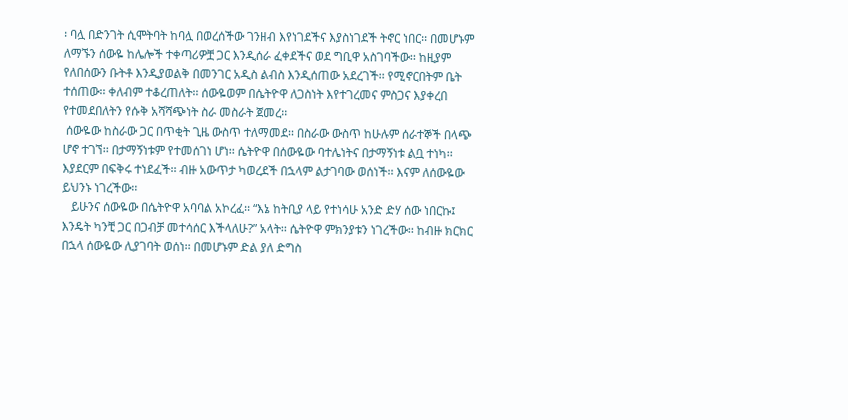፡ ባሏ በድንገት ሲሞትባት ከባሏ በወረሰችው ገንዘብ እየነገደችና እያስነገደች ትኖር ነበር፡፡ በመሆኑም ለማኙን ሰውዬ ከሌሎች ተቀጣሪዎቿ ጋር እንዲሰራ ፈቀደችና ወደ ግቢዋ አስገባችው፡፡ ከዚያም የለበሰውን ቡትቶ እንዲያወልቅ በመንገር አዲስ ልብስ እንዲሰጠው አደረገች፡፡ የሚኖርበትም ቤት ተሰጠው፡፡ ቀለብም ተቆረጠለት፡፡ ሰውዬወም በሴትዮዋ ለጋስነት እየተገረመና ምስጋና እያቀረበ የተመደበለትን የሱቅ አሻሻጭነት ስራ መስራት ጀመረ፡፡
 ሰውዬው ከስራው ጋር በጥቂት ጊዜ ውስጥ ተለማመደ፡፡ በስራው ውስጥ ከሁሉም ሰራተኞች በላጭ ሆኖ ተገኘ፡፡ በታማኝነቱም የተመሰገነ ሆነ፡፡ ሴትዮዋ በሰውዬው ባተሌነትና በታማኝነቱ ልቧ ተነካ፡፡ እያደርም በፍቅሩ ተነደፈች፡፡ ብዙ አውጥታ ካወረደች በኋላም ልታገባው ወሰነች፡፡ እናም ለሰውዬው ይህንኑ ነገረችው፡፡
   ይሁንና ሰውዬው በሴትዮዋ አባባል አኮረፈ፡፡ “እኔ ከትቢያ ላይ የተነሳሁ አንድ ድሃ ሰው ነበርኩ፤ እንዴት ካንቺ ጋር በጋብቻ መተሳሰር እችላለሁ?” አላት፡፡ ሴትዮዋ ምክንያቱን ነገረችው፡፡ ከብዙ ክርክር በኋላ ሰውዬው ሊያገባት ወሰነ፡፡ በመሆኑም ድል ያለ ድግስ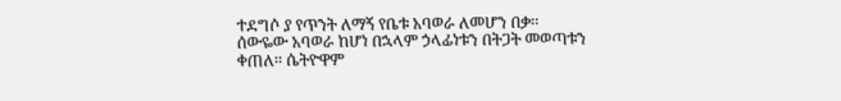ተደግሶ ያ የጥንት ለማኝ የቤቱ አባወራ ለመሆን በቃ፡፡
ሰውዬው አባወራ ከሆነ በኋላም ኃላፊነቱን በትጋት መወጣቱን ቀጠለ፡፡ ሴትዮዋም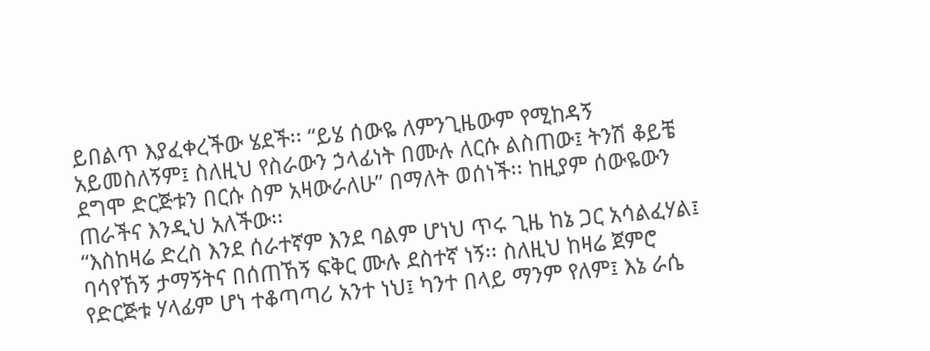ይበልጥ እያፈቀረችው ሄደች፡፡ “ይሄ ሰውዬ ለምንጊዜውም የሚከዳኝ አይመስለኝም፤ ስለዚህ የስራውን ኃላፊነት በሙሉ ለርሱ ልስጠው፤ ትንሽ ቆይቼ ደግሞ ድርጅቱን በርሱ ስም አዛውራለሁ” በማለት ወሰነች፡፡ ከዚያም ሰውዬውን ጠራችና እንዲህ አለችው፡፡
“እስከዛሬ ድረስ እንደ ሰራተኛም እንደ ባልም ሆነህ ጥሩ ጊዜ ከኔ ጋር አሳልፈሃል፤ ባሳየኸኝ ታማኝትና በሰጠኸኝ ፍቅር ሙሉ ደስተኛ ነኝ፡፡ ስለዚህ ከዛሬ ጀምሮ የድርጅቱ ሃላፊም ሆነ ተቆጣጣሪ አንተ ነህ፤ ካንተ በላይ ማንም የለም፤ እኔ ራሴ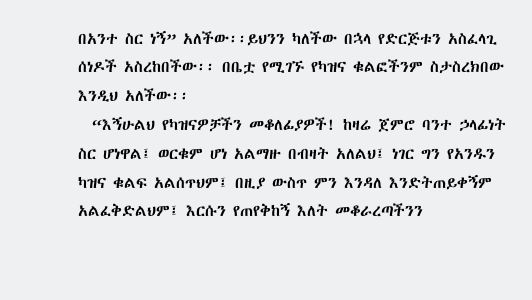በአንተ ስር ነኝ” አለችው፡፡ይህንን ካለችው በኋላ የድርጅቱን አስፈላጊ ሰነዶች አስረከበችው፡፡ በቤቷ የሚገኙ የካዝና ቁልፎችንም ስታስረክበው እንዲህ አለችው፡፡
  “እኝሁልህ የካዝናዎቻችን መቆለፊያዎች! ከዛሬ ጀምሮ ባንተ ኃላፊነት ስር ሆነዋል፤ ወርቁም ሆነ አልማዙ በብዛት አለልህ፤ ነገር ግን የአንዱን ካዝና ቁልፍ አልሰጥህም፤ በዚያ ውስጥ ምን እንዳለ እንድትጠይቀኝም አልፈቅድልህም፤ እርሱን የጠየቅከኝ እለት መቆራረጣችንን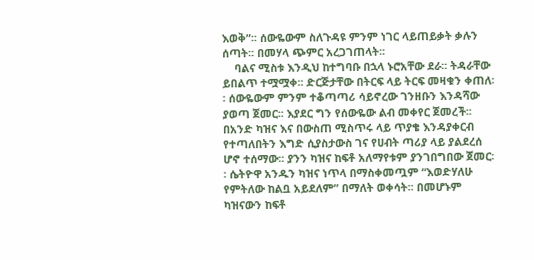እወቅ”፡፡ ሰውዬውም ስለጉዳዩ ምንም ነገር ላይጠይቃት ቃሉን ሰጣት፡፡ በመሃላ ጭምር አረጋገጠላት፡፡
    ባልና ሚስቱ እንዲህ ከተግባቡ በኋላ ኑሮአቸው ደራ፡፡ ትዳራቸው ይበልጥ ተሟሟቀ፡፡ ድርጅታቸው በትርፍ ላይ ትርፍ መዛቁን ቀጠለ፡፡ ሰውዬውም ምንም ተቆጣጣሪ ሳይኖረው ገንዘቡን እንዳሻው ያወጣ ጀመር፡፡ እያደር ግን የሰውዬው ልብ መቀየር ጀመረች፡፡ በአንድ ካዝና እና በውስጠ ሚስጥሩ ላይ ጥያቄ እንዳያቀርብ የተጣለበትን እግድ ሲያስታውስ ገና የሀብት ጣሪያ ላይ ያልደረሰ ሆኖ ተሰማው፡፡ ያንን ካዝና ከፍቶ አለማየቱም ያንገበግበው ጀመር፡፡ ሴትዮዋ አንዱን ካዝና ነጥላ በማስቀመጧም “እወድሃለሁ የምትለው ከልቧ አይደለም” በማለት ወቀሳት፡፡ በመሆኑም ካዝናውን ከፍቶ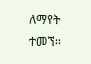ለማየት ተመኘ፡፡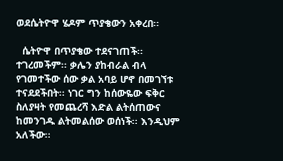ወደሴትዮዋ ሄዶም ጥያቄውን አቀረበ፡፡

  ሴትዮዋ በጥያቄው ተደናገጠች፡፡ ተገረመችም፡፡ ቃሌን ያከብራል ብላ የገመተችው ሰው ቃል አባይ ሆኖ በመገኘቱ ተናደደችበት፡፡ ነገር ግን ከሰውዬው ፍቅር ስለያዛት የመጨረሻ እድል ልትሰጠውና ከመንገዱ ልትመልሰው ወሰነች፡፡ እንዲህም አለችው፡፡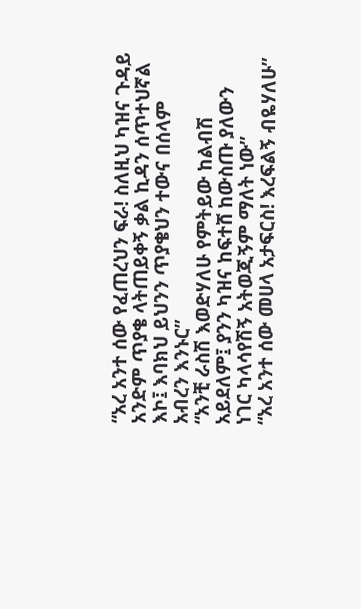“አረ አንተ ሰው የፈጠረህን ፍራ! ስለዚህ ካዝና ጉዳይ አንድም ጥያቄ ላትጠይቀኝ ቃል ኪዳን ሰጥተህኛል እኮ፤ እባክህ ይህንን ጥያቄህን ተውና በሰላም አብረን እንኑር”
“አንቺ ራስሽ እወድሃለሁ የምትይው ከልብሽ አይደለም፤ ያንን ካዝና ከፍተሸ ከውስጡ ያለውን ነገር ካላሳየሽኝ አትወጂኝም ማለት ነው”
“አረ አንተ ሰው መሀላ አታፍርስ! እረፍልኝ ብዬሃለሁ”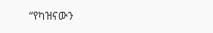“የካዝናውን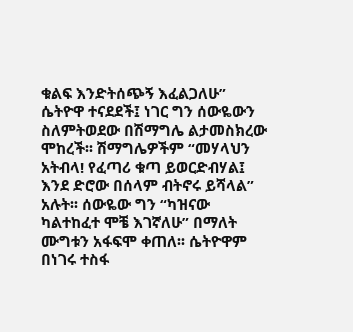ቁልፍ እንድትሰጭኝ እፈልጋለሁ”
ሴትዮዋ ተናደደች፤ ነገር ግን ሰውዬውን ስለምትወደው በሽማግሌ ልታመስክረው ሞከረች፡፡ ሽማግሌዎችም “መሃላህን አትብላ! የፈጣሪ ቁጣ ይወርድብሃል፤ እንደ ድሮው በሰላም ብትኖሩ ይሻላል” አሉት፡፡ ሰውዬው ግን “ካዝናው ካልተከፈተ ሞቼ እገኛለሁ” በማለት ሙግቱን አፋፍሞ ቀጠለ፡፡ ሴትዮዋም በነገሩ ተስፋ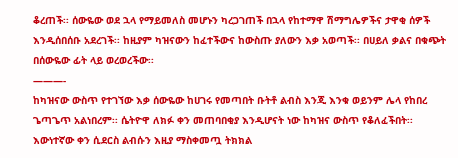ቆረጠች፡፡ ሰውዬው ወደ ኋላ የማይመለስ መሆኑን ካረጋገጠች በኋላ የከተማዋ ሽማግሌዎችና ታዋቂ ሰዎች እንዲሰበሰቡ አደረገች፡፡ ከዚያም ካዝናውን ከፈተችውና ከውስጡ ያለውን እቃ አወጣች፡፡ በሀይለ ቃልና በቁጭት በሰውዬው ፊት ላይ ወረወረችው፡፡
———-
ከካዝናው ውስጥ የተገኘው እቃ ሰውዬው ከሀገሩ የመጣበት ቡትቶ ልብስ እንጂ እንቁ ወይንም ሌላ የከበረ ጌጣጌጥ አልነበረም፡፡ ሴትዮዋ ለክፉ ቀን መጠባበቂያ እንዲሆናት ነው ከካዝና ውስጥ የቆለፈችበት፡፡ እውነተኛው ቀን ሲደርስ ልብሱን እዚያ ማስቀመጧ ትክክል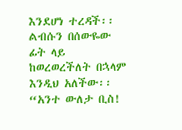እንደሆነ ተረዳች፡፡ ልብሱን በሰውዬው ፊት ላይ ከወረወረችለት በኋላም እንዲህ አለችው፡፡
“አንተ ውለታ ቢስ!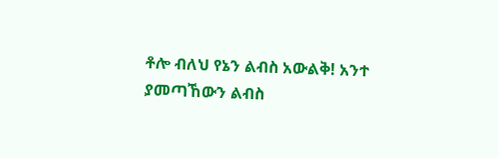ቶሎ ብለህ የኔን ልብስ አውልቅ! አንተ ያመጣኸውን ልብስ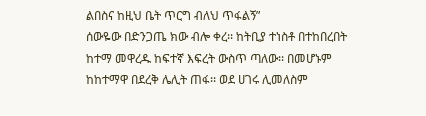ልበስና ከዚህ ቤት ጥርግ ብለህ ጥፋልኝ”
ሰውዬው በድንጋጤ ክው ብሎ ቀረ፡፡ ከትቢያ ተነስቶ በተከበረበት ከተማ መዋረዱ ከፍተኛ እፍረት ውስጥ ጣለው፡፡ በመሆኑም ከከተማዋ በደረቅ ሌሊት ጠፋ፡፡ ወደ ሀገሩ ሊመለስም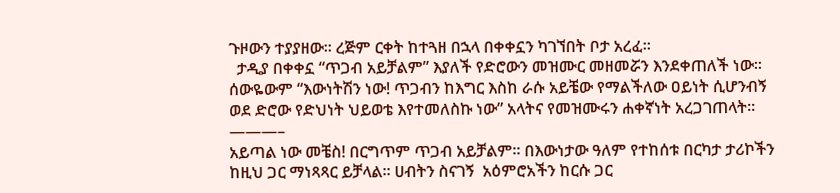ጉዞውን ተያያዘው፡፡ ረጅም ርቀት ከተጓዘ በኋላ በቀቀኗን ካገኘበት ቦታ አረፈ፡፡
  ታዲያ በቀቀኗ “ጥጋብ አይቻልም” እያለች የድሮውን መዝሙር መዘመሯን እንደቀጠለች ነው፡፡ ሰውዬውም “እውነትሽን ነው! ጥጋብን ከእግር እስከ ራሱ አይቼው የማልችለው ዐይነት ሲሆንብኝ ወደ ድሮው የድህነት ህይወቴ እየተመለስኩ ነው” አላትና የመዝሙሩን ሐቀኛነት አረጋገጠላት፡፡
———–
አይጣል ነው መቼስ! በርግጥም ጥጋብ አይቻልም፡፡ በእውነታው ዓለም የተከሰቱ በርካታ ታሪኮችን ከዚህ ጋር ማነጻጻር ይቻላል፡፡ ሀብትን ስናገኝ  አዕምሮአችን ከርሱ ጋር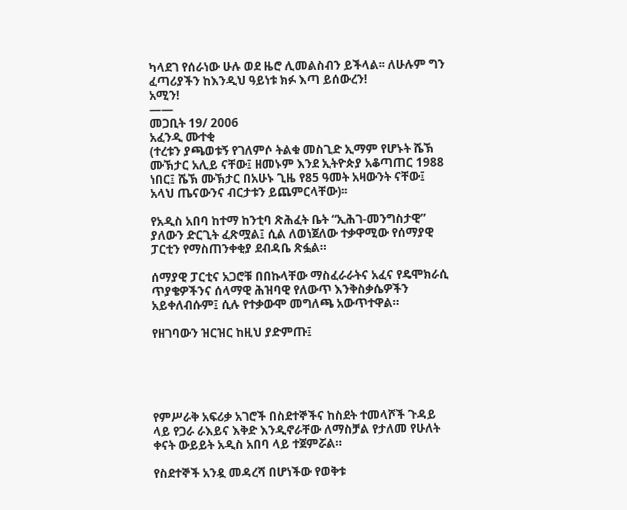ካላደገ የሰራነው ሁሉ ወደ ዜሮ ሊመልስብን ይችላል፡፡ ለሁሉም ግን ፈጣሪያችን ከእንዲህ ዓይነቱ ክፉ እጣ ይሰውረን!
አሚን!
——
መጋቢት 19/ 2006
አፈንዲ ሙተቂ
(ተረቱን ያጫወቱኝ የገለምሶ ትልቁ መስጊድ ኢማም የሆኑት ሼኽ ሙኽታር አሊይ ናቸው፤ ዘመኑም እንደ ኢትዮጵያ አቆጣጠር 1988 ነበር፤ ሼኽ ሙኽታር በአሁኑ ጊዜ የ85 ዓመት አዛውንት ናቸው፤ አላህ ጤናውንና ብርታቱን ይጨምርላቸው)፡፡

የአዲስ አበባ ከተማ ከንቲባ ጽሕፈት ቤት “ኢሕገ-መንግስታዊ” ያለውን ድርጊት ፈጽሟል፤ ሲል ለወነጀለው ተቃዋሚው የሰማያዊ ፓርቲን የማስጠንቀቂያ ደብዳቤ ጽፏል።

ሰማያዊ ፓርቲና አጋሮቹ በበኩላቸው ማስፈራራትና አፈና የዴሞክራሲ ጥያቄዎችንና ሰላማዊ ሕዝባዊ የለውጥ እንቅስቃሴዎችን አይቀለብሱም፤ ሲሉ የተቃውሞ መግለጫ አውጥተዋል።

የዘገባውን ዝርዝር ከዚህ ያድምጡ፤





የምሥራቅ አፍሪቃ አገሮች በስደተኞችና ከስደት ተመላሾች ጉዳይ ላይ የጋራ ራእይና እቅድ እንዲኖራቸው ለማስቻል የታለመ የሁለት ቀናት ውይይት አዲስ አበባ ላይ ተጀምሯል።

የስደተኞች አንዷ መዳረሻ በሆነችው የወቅቱ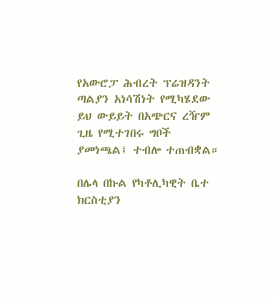የአውሮፓ ሕብረት ፕሬዝዳንት ጣልያን አነሳሽነት የሚካሄደው ይህ ውይይት በአጭርና ረዥም ጊዜ የሚተገበሩ ግቦች ያመነጫል፤ ተብሎ ተጠብቋል።

በሌላ በኩል የካቶሊካዊት ቤተ ክርስቲያን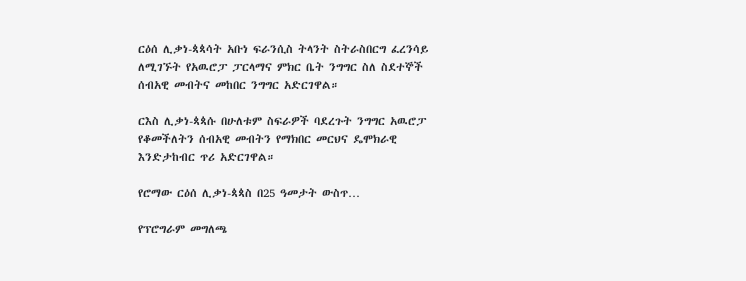ርዕሰ ሊቃነ-ጳጳሳት አቡነ ፍራንሲስ ትላንት ስትራስበርግ ፈረንሳይ ለሚገኙት የአዉሮፓ ፓርላማና ምክር ቤት ንግግር ስለ ስደተኞች ሰብአዊ መብትና መከበር ንግግር አድርገዋል።

ርእስ ሊቃነ-ጳጳሱ በሁለቱም ስፍራዎች ባደረጉት ንግግር አዉሮፓ የቆመችለትን ሰብአዊ መብትን የማክበር መርህና ዴሞክራዊ እንድታከብር ጥሪ አድርገዋል።

የሮማው ርዕሰ ሊቃነ-ጳጳስ በ25 ዓመታት ውስጥ…

የፕሮግራም መግለጫ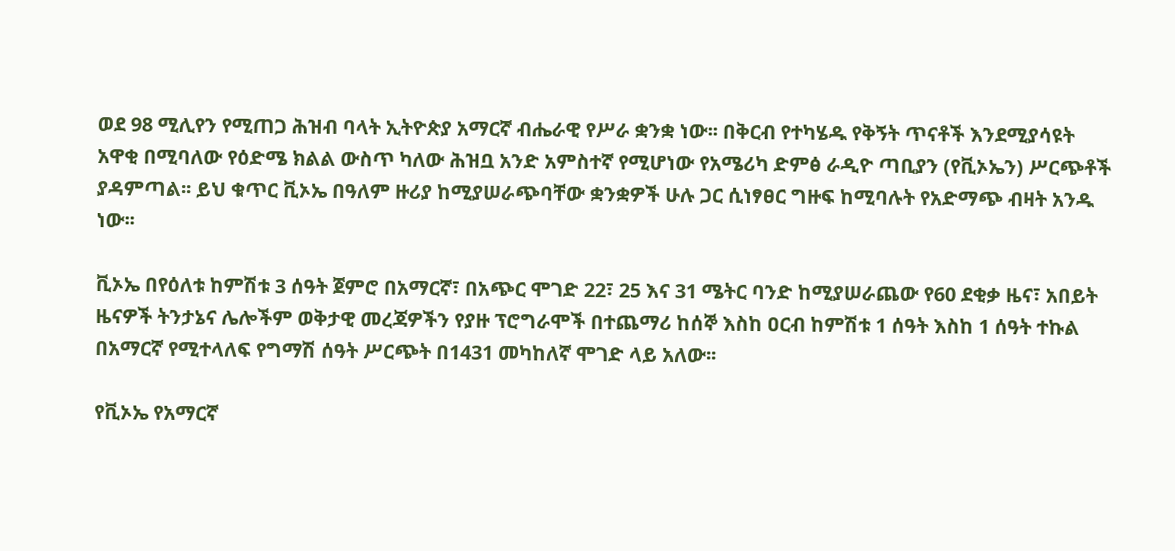ወደ 98 ሚሊየን የሚጠጋ ሕዝብ ባላት ኢትዮጵያ አማርኛ ብሔራዊ የሥራ ቋንቋ ነው፡፡ በቅርብ የተካሄዱ የቅኝት ጥናቶች እንደሚያሳዩት አዋቂ በሚባለው የዕድሜ ክልል ውስጥ ካለው ሕዝቧ አንድ አምስተኛ የሚሆነው የአሜሪካ ድምፅ ራዲዮ ጣቢያን (የቪኦኤን) ሥርጭቶች ያዳምጣል፡፡ ይህ ቁጥር ቪኦኤ በዓለም ዙሪያ ከሚያሠራጭባቸው ቋንቋዎች ሁሉ ጋር ሲነፃፀር ግዙፍ ከሚባሉት የአድማጭ ብዛት አንዱ ነው፡፡

ቪኦኤ በየዕለቱ ከምሽቱ 3 ሰዓት ጀምሮ በአማርኛ፣ በአጭር ሞገድ 22፣ 25 እና 31 ሜትር ባንድ ከሚያሠራጨው የ60 ደቂቃ ዜና፣ አበይት ዜናዎች ትንታኔና ሌሎችም ወቅታዊ መረጃዎችን የያዙ ፕሮግራሞች በተጨማሪ ከሰኞ እስከ ዐርብ ከምሽቱ 1 ሰዓት እስከ 1 ሰዓት ተኩል በአማርኛ የሚተላለፍ የግማሽ ሰዓት ሥርጭት በ1431 መካከለኛ ሞገድ ላይ አለው፡፡

የቪኦኤ የአማርኛ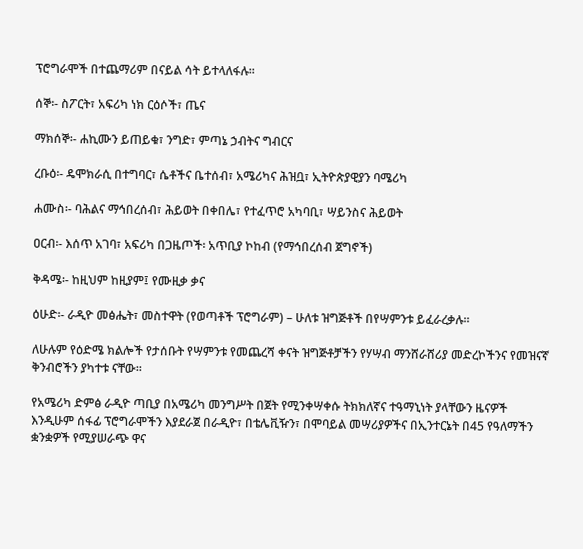ፕሮግራሞች በተጨማሪም በናይል ሳት ይተላለፋሉ፡፡

ሰኞ፡- ስፖርት፣ አፍሪካ ነክ ርዕሶች፣ ጤና

ማክሰኞ፡- ሐኪሙን ይጠይቁ፣ ንግድ፣ ምጣኔ ኃብትና ግብርና

ረቡዕ፡- ዴሞክራሲ በተግባር፣ ሴቶችና ቤተሰብ፣ አሜሪካና ሕዝቧ፣ ኢትዮጵያዊያን ባሜሪካ

ሐሙስ፡- ባሕልና ማኅበረሰብ፣ ሕይወት በቀበሌ፣ የተፈጥሮ አካባቢ፣ ሣይንስና ሕይወት

ዐርብ፡- እሰጥ አገባ፣ አፍሪካ በጋዜጦች፡ አጥቢያ ኮከብ (የማኅበረሰብ ጀግኖች)

ቅዳሜ፡- ከዚህም ከዚያም፤ የሙዚቃ ቃና

ዕሁድ፡- ራዲዮ መፅሔት፣ መስተዋት (የወጣቶች ፕሮግራም) – ሁለቱ ዝግጅቶች በየሣምንቱ ይፈራረቃሉ፡፡

ለሁሉም የዕድሜ ክልሎች የታሰቡት የሣምንቱ የመጨረሻ ቀናት ዝግጅቶቻችን የሃሣብ ማንሸራሸሪያ መድረኮችንና የመዝናኛ ቅንብሮችን ያካተቱ ናቸው፡፡

የአሜሪካ ድምፅ ራዲዮ ጣቢያ በአሜሪካ መንግሥት በጀት የሚንቀሣቀሱ ትክክለኛና ተዓማኒነት ያላቸውን ዜናዎች እንዲሁም ሰፋፊ ፕሮግራሞችን እያደራጀ በራዲዮ፣ በቴሌቪዥን፣ በሞባይል መሣሪያዎችና በኢንተርኔት በ45 የዓለማችን ቋንቋዎች የሚያሠራጭ ዋና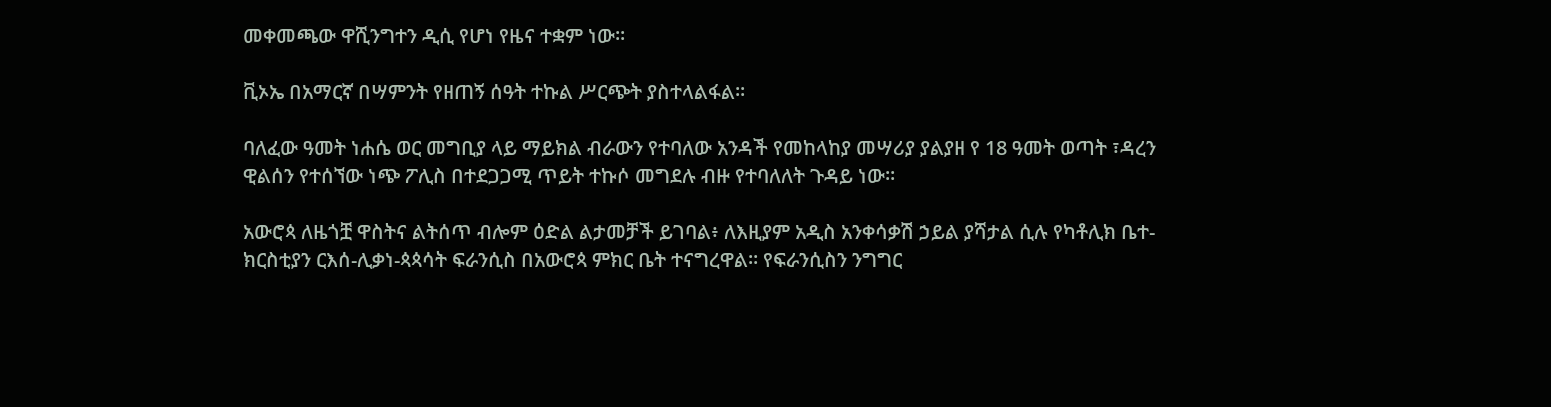መቀመጫው ዋሺንግተን ዲሲ የሆነ የዜና ተቋም ነው፡፡

ቪኦኤ በአማርኛ በሣምንት የዘጠኝ ሰዓት ተኩል ሥርጭት ያስተላልፋል፡፡

ባለፈው ዓመት ነሐሴ ወር መግቢያ ላይ ማይክል ብራውን የተባለው አንዳች የመከላከያ መሣሪያ ያልያዘ የ 18 ዓመት ወጣት ፣ዳረን ዊልሰን የተሰኘው ነጭ ፖሊስ በተደጋጋሚ ጥይት ተኩሶ መግደሉ ብዙ የተባለለት ጉዳይ ነው።

አውሮጳ ለዜጎቿ ዋስትና ልትሰጥ ብሎም ዕድል ልታመቻች ይገባል፥ ለእዚያም አዲስ አንቀሳቃሽ ኃይል ያሻታል ሲሉ የካቶሊክ ቤተ-ክርስቲያን ርእሰ-ሊቃነ-ጳጳሳት ፍራንሲስ በአውሮጳ ምክር ቤት ተናግረዋል። የፍራንሲስን ንግግር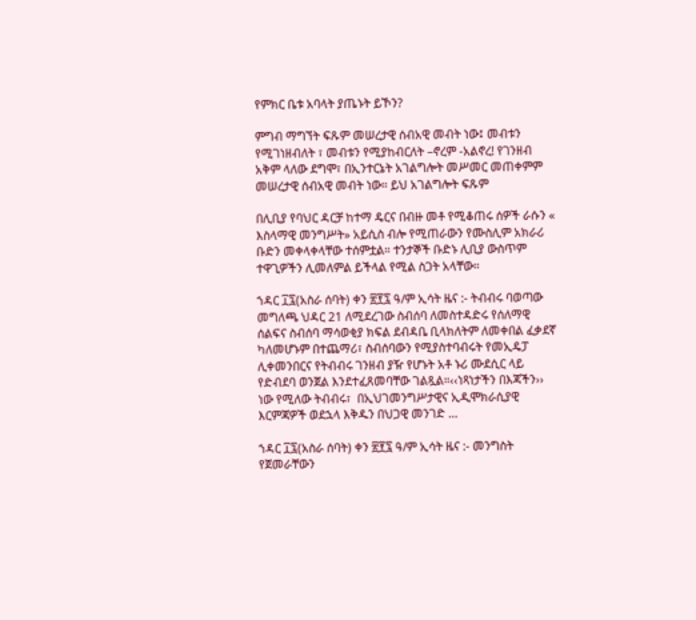የምክር ቤቱ አባላት ያጤኑት ይኾን?

ምግብ ማግኘት ፍጹም መሠረታዊ ሰብአዊ መብት ነው፤ መብቱን የሚገነዘብለት ፣ መብቱን የሚያከብርለት –ኖረም -አልኖረ! የገንዘብ አቅም ላለው ደግሞ፣ በኢንተርኔት አገልግሎት መሥመር መጠቀምም መሠረታዊ ሰብአዊ መብት ነው። ይህ አገልግሎት ፍጹም

በሊቢያ የባህር ዳርቻ ከተማ ዴርና በብዙ መቶ የሚቆጠሩ ሰዎች ራሱን « እስላማዊ መንግሥት» አይሲስ ብሎ የሚጠራውን የሙስሊም አክራሪ ቡድን መቀላቀላቸው ተሰምቷል። ተንታኞች ቡድኑ ሊቢያ ውስጥም ተዋጊዎችን ሊመለምል ይችላል የሚል ስጋት አላቸው።

ኀዳር ፲፯(አስራ ሰባት) ቀን ፳፻፯ ዓ/ም ኢሳት ዜና :- ትብብሩ ባወጣው መግለጫ ህዳር 21 ለሚደረገው ስብሰባ ለመስተዳድሩ የሰለማዊ ሰልፍና ስብሰባ ማሳወቂያ ክፍል ደብዳቤ ቢላክለትም ለመቀበል ፈቃደኛ ካለመሆኑም በተጨማሪ፣ ስብሰባውን የሚያስተባብሩት የመኢዴፓ ሊቀመንበርና የትብብሩ ገንዘብ ያዥ የሆኑት አቶ ኑሪ ሙደሲር ላይ የድብደባ ወንጀል እንደተፈጸመባቸው ገልጿል።‹‹ነጻነታችን በእጃችን›› ነው የሚለው ትብብሩ፣  በኢህገመንግሥታዊና ኢዲሞክራሲያዊ እርምጃዎች ወደኋላ እቅዱን በህጋዊ መንገድ …

ኀዳር ፲፯(አስራ ሰባት) ቀን ፳፻፯ ዓ/ም ኢሳት ዜና :- መንግስት የጀመራቸውን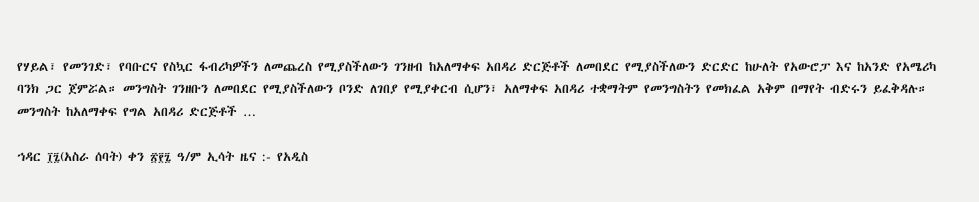የሃይል፣ የመንገድ፣ የባቡርና የስኳር ፋብሪካዎችን ለመጨረስ የሚያስችለውን ገንዘብ ከአለማቀፍ አበዳሪ ድርጅቶች ለመበደር የሚያስችለውን ድርድር ከሁለት የአውሮፓ እና ከአንድ የአሜሪካ ባንክ ጋር ጀምሯል። መንግስት ገንዘቡን ለመበደር የሚያስችለውን ቦንድ ለገበያ የሚያቀርብ ሲሆን፣ አለማቀፍ አበዳሪ ተቋማትም የመንግስትን የመክፈል አቅም በማየት ብድሩን ይፈቅዳሉ። መንግስት ከአለማቀፍ የግል አበዳሪ ድርጅቶች …

ኀዳር ፲፯(አስራ ሰባት) ቀን ፳፻፯ ዓ/ም ኢሳት ዜና :- የአዲስ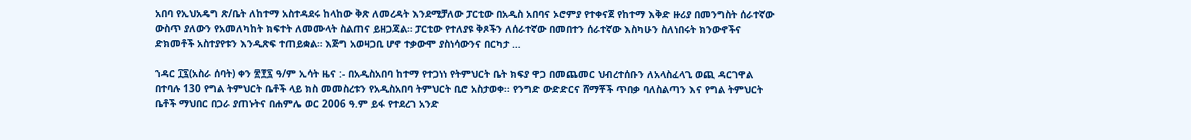አበባ የኢህአዴግ ጽ/ቤት ለከተማ አስተዳደሩ ከላከው ቅጽ ለመረዳት እንደሚቻለው ፓርቲው በአዲስ አበባና ኦሮምያ የተቀናጀ የከተማ እቅድ ዙሪያ በመንግስት ሰራተኛው ውስጥ ያለውን የአመለካከት ክፍተት ለመሙላት ስልጠና ይዘጋጃል። ፓርቲው የተለያዩ ቅጾችን ለሰራተኛው በመበተን ሰራተኛው እስካሁን ስለነበሩት ክንውኖችና ድክመቶች አስተያየቱን እንዲጽፍ ተጠይቋል። እጅግ አወዛጋቢ ሆኖ ተቃውሞ ያስነሳውንና በርካታ …

ኀዳር ፲፯(አስራ ሰባት) ቀን ፳፻፯ ዓ/ም ኢሳት ዜና :- በአዲስአበባ ከተማ የተጋነነ የትምህርት ቤት ክፍያ ዋጋ በመጨመር ህብረተሰቡን ለአላስፈላጊ ወጪ ዳርገዋል በተባሉ 130 የግል ትምህርት ቤቶች ላይ ክስ መመስረቱን የአዲስአበባ ትምህርት ቢሮ አስታወቀ፡፡ የንግድ ውድድርና ሸማቾች ጥበቃ ባለስልጣን እና የግል ትምህርት ቤቶች ማህበር በጋራ ያጠኑትና በሐምሌ ወር 2006 ዓ.ም ይፋ የተደረገ አንድ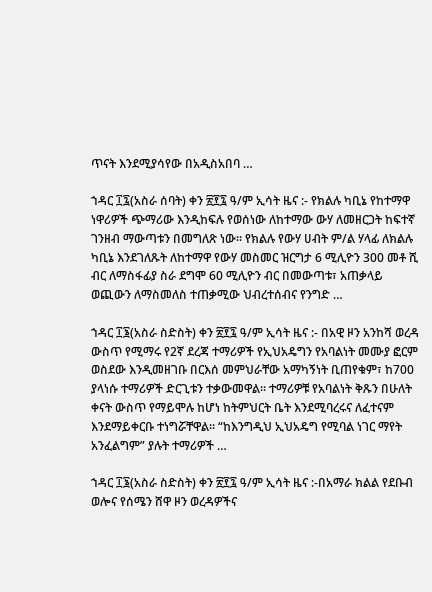ጥናት እንደሚያሳየው በአዲስአበባ …

ኀዳር ፲፯(አስራ ሰባት) ቀን ፳፻፯ ዓ/ም ኢሳት ዜና :- የክልሉ ካቢኔ የከተማዋ ነዋሪዎች ጭማሪው እንዲከፍሉ የወሰነው ለከተማው ውሃ ለመዘርጋት ከፍተኛ ገንዘብ ማውጣቱን በመግለጽ ነው። የክልሉ የውሃ ሀብት ም/ል ሃላፊ ለክልሉ ካቢኔ እንደገለጹት ለከተማዋ የውሃ መስመር ዝርግታ 6 ሚሊዮን 300 መቶ ሺ ብር ለማስፋፊያ ስራ ደግሞ 60 ሚሊዮን ብር በመውጣቱ፣ አጠቃላይ ወጪውን ለማስመለስ ተጠቃሚው ህብረተሰብና የንግድ …

ኀዳር ፲፮(አስራ ስድስት) ቀን ፳፻፯ ዓ/ም ኢሳት ዜና :- በአዊ ዞን አንከሻ ወረዳ ውስጥ የሚማሩ የ2ኛ ደረጃ ተማሪዎች የኢህአዴግን የአባልነት መሙያ ፎርም ወስደው እንዲመዘገቡ በርእሰ መምህራቸው አማካኝነት ቢጠየቁም፣ ከ700 ያላነሱ ተማሪዎች ድርጊቱን ተቃውመዋል። ተማሪዎቹ የአባልነት ቅጹን በሁለት ቀናት ውስጥ የማይሞሉ ከሆነ ከትምህርት ቤት እንደሚባረሩና ለፈተናም እንደማይቀርቡ ተነግሯቸዋል። “ከእንግዲህ ኢህአዴግ የሚባል ነገር ማየት አንፈልግም” ያሉት ተማሪዎች …

ኀዳር ፲፮(አስራ ስድስት) ቀን ፳፻፯ ዓ/ም ኢሳት ዜና :-በአማራ ክልል የደቡብ ወሎና የሰሜን ሸዋ ዞን ወረዳዎችና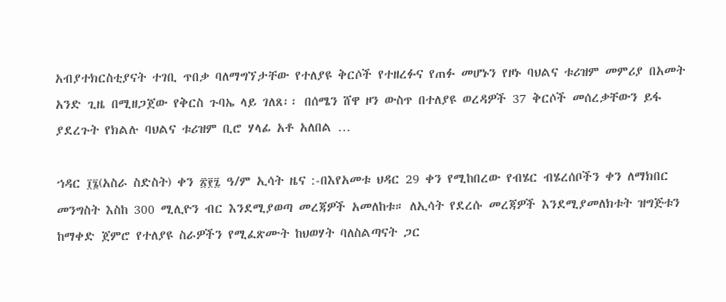አብያተክርስቲያናት ተገቢ ጥበቃ ባለማግኘታቸው የተለያዩ ቅርሶች የተዘረፉና የጠፉ መሆኑን የዞኑ ባህልና ቱሪዝም መምሪያ በአመት አንድ ጊዜ በሚዘጋጀው የቅርስ ጉባኤ ላይ ገለጸ፡፡ በሰሜን ሸዋ ዞን ውስጥ በተለያዩ ወረዳዎች 37 ቅርሶች መሰረቃቸውን ይፋ ያደረጉት የክልሉ ባህልና ቱሪዝም ቢሮ ሃላፊ አቶ አለበል …

ኀዳር ፲፮(አስራ ስድስት) ቀን ፳፻፯ ዓ/ም ኢሳት ዜና :-በእየአመቱ ህዳር 29 ቀን የሚከበረው የብሄር ብሄረሰቦችን ቀን ለማክበር መንግስት እስከ 300 ሚሊዮን ብር እንደሚያወጣ መረጃዎች አመለከቱ። ለኢሳት የደረሱ መረጃዎች እንደሚያመለክቱት ዝግጅቱን ከማቀድ ጀምሮ የተለያዩ ስራዎችን የሚፈጽሙት ከህወሃት ባለስልጣናት ጋር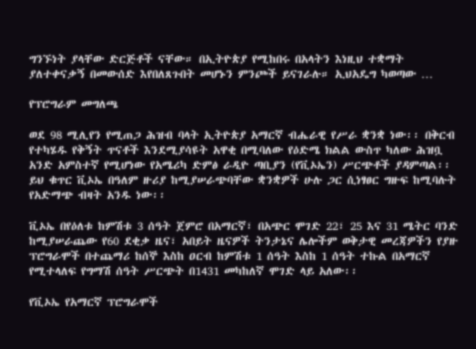ግንኙነት ያላቸው ድርጅቶች ናቸው። በኢትዮጵያ የሚከበሩ በአላትን እነዚህ ተቋማት ያለተቀናቃኝ በመውሰድ እየበለጸጉበት መሆኑን ምንጮች ይናገራሉ። ኢህአዴግ ካወጣው …

የፕሮግራም መግለጫ

ወደ 98 ሚሊየን የሚጠጋ ሕዝብ ባላት ኢትዮጵያ አማርኛ ብሔራዊ የሥራ ቋንቋ ነው፡፡ በቅርብ የተካሄዱ የቅኝት ጥናቶች እንደሚያሳዩት አዋቂ በሚባለው የዕድሜ ክልል ውስጥ ካለው ሕዝቧ አንድ አምስተኛ የሚሆነው የአሜሪካ ድምፅ ራዲዮ ጣቢያን (የቪኦኤን) ሥርጭቶች ያዳምጣል፡፡ ይህ ቁጥር ቪኦኤ በዓለም ዙሪያ ከሚያሠራጭባቸው ቋንቋዎች ሁሉ ጋር ሲነፃፀር ግዙፍ ከሚባሉት የአድማጭ ብዛት አንዱ ነው፡፡

ቪኦኤ በየዕለቱ ከምሽቱ 3 ሰዓት ጀምሮ በአማርኛ፣ በአጭር ሞገድ 22፣ 25 እና 31 ሜትር ባንድ ከሚያሠራጨው የ60 ደቂቃ ዜና፣ አበይት ዜናዎች ትንታኔና ሌሎችም ወቅታዊ መረጃዎችን የያዙ ፕሮግራሞች በተጨማሪ ከሰኞ እስከ ዐርብ ከምሽቱ 1 ሰዓት እስከ 1 ሰዓት ተኩል በአማርኛ የሚተላለፍ የግማሽ ሰዓት ሥርጭት በ1431 መካከለኛ ሞገድ ላይ አለው፡፡

የቪኦኤ የአማርኛ ፕሮግራሞች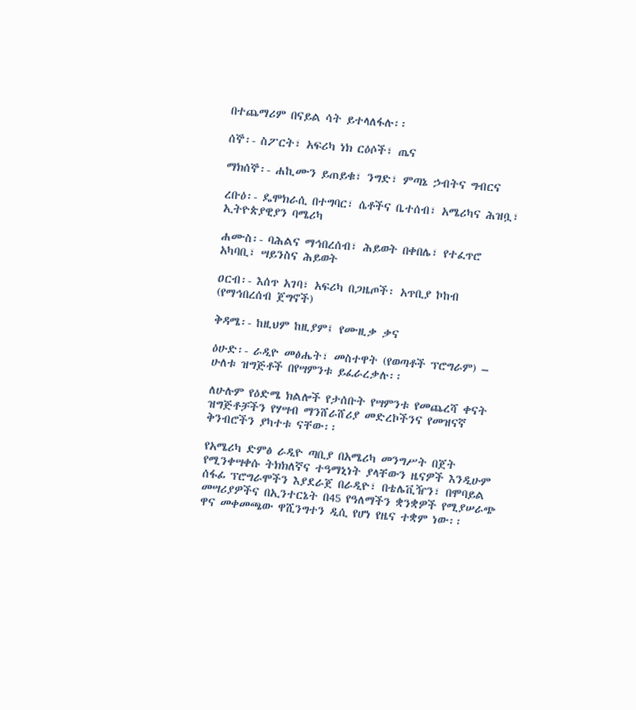በተጨማሪም በናይል ሳት ይተላለፋሉ፡፡

ሰኞ፡- ስፖርት፣ አፍሪካ ነክ ርዕሶች፣ ጤና

ማክሰኞ፡- ሐኪሙን ይጠይቁ፣ ንግድ፣ ምጣኔ ኃብትና ግብርና

ረቡዕ፡- ዴሞክራሲ በተግባር፣ ሴቶችና ቤተሰብ፣ አሜሪካና ሕዝቧ፣ ኢትዮጵያዊያን ባሜሪካ

ሐሙስ፡- ባሕልና ማኅበረሰብ፣ ሕይወት በቀበሌ፣ የተፈጥሮ አካባቢ፣ ሣይንስና ሕይወት

ዐርብ፡- እሰጥ አገባ፣ አፍሪካ በጋዜጦች፡ አጥቢያ ኮከብ (የማኅበረሰብ ጀግኖች)

ቅዳሜ፡- ከዚህም ከዚያም፤ የሙዚቃ ቃና

ዕሁድ፡- ራዲዮ መፅሔት፣ መስተዋት (የወጣቶች ፕሮግራም) – ሁለቱ ዝግጅቶች በየሣምንቱ ይፈራረቃሉ፡፡

ለሁሉም የዕድሜ ክልሎች የታሰቡት የሣምንቱ የመጨረሻ ቀናት ዝግጅቶቻችን የሃሣብ ማንሸራሸሪያ መድረኮችንና የመዝናኛ ቅንብሮችን ያካተቱ ናቸው፡፡

የአሜሪካ ድምፅ ራዲዮ ጣቢያ በአሜሪካ መንግሥት በጀት የሚንቀሣቀሱ ትክክለኛና ተዓማኒነት ያላቸውን ዜናዎች እንዲሁም ሰፋፊ ፕሮግራሞችን እያደራጀ በራዲዮ፣ በቴሌቪዥን፣ በሞባይል መሣሪያዎችና በኢንተርኔት በ45 የዓለማችን ቋንቋዎች የሚያሠራጭ ዋና መቀመጫው ዋሺንግተን ዲሲ የሆነ የዜና ተቋም ነው፡፡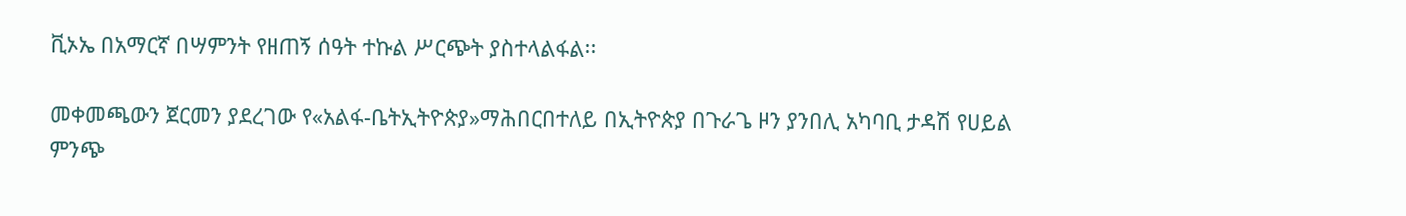ቪኦኤ በአማርኛ በሣምንት የዘጠኝ ሰዓት ተኩል ሥርጭት ያስተላልፋል፡፡

መቀመጫውን ጀርመን ያደረገው የ«አልፋ-ቤትኢትዮጵያ»ማሕበርበተለይ በኢትዮጵያ በጉራጌ ዞን ያንበሊ አካባቢ ታዳሽ የሀይል ምንጭ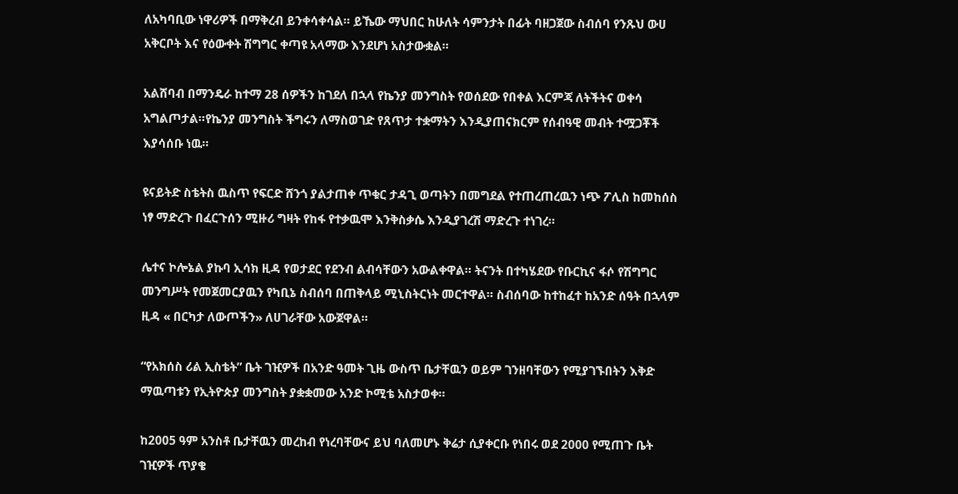ለአካባቢው ነዋሪዎች በማቅረብ ይንቀሳቀሳል። ይኼው ማህበር ከሁለት ሳምንታት በፊት ባዘጋጀው ስብሰባ የንጹህ ውሀ አቅርቦት እና የዕውቀት ሽግግር ቀጣዩ አላማው እንደሆነ አስታውቋል።

አልሸባብ በማንዴራ ከተማ 28 ሰዎችን ከገደለ በኋላ የኬንያ መንግስት የወሰደው የበቀል እርምጃ ለትችትና ወቀሳ አግልጦታል።የኬንያ መንግስት ችግሩን ለማስወገድ የጸጥታ ተቋማትን እንዲያጠናክርም የሰብዓዊ መብት ተሟጋቾች እያሳሰቡ ነዉ።

ዩናይትድ ስቴትስ ዉስጥ የፍርድ ሸንጎ ያልታጠቀ ጥቁር ታዳጊ ወጣትን በመግደል የተጠረጠረዉን ነጭ ፖሊስ ከመከሰስ ነፃ ማድረጉ በፈርጉሰን ሚዙሪ ግዛት የከፋ የተቃዉሞ እንቅስቃሴ እንዲያገረሽ ማድረጉ ተነገረ።

ሌተና ኮሎኔል ያኩባ ኢሳክ ዚዳ የወታደር የደንብ ልብሳቸውን አውልቀዋል። ትናንት በተካሄደው የቡርኪና ፋሶ የሽግግር መንግሥት የመጀመርያዉን የካቢኔ ስብሰባ በጠቅላይ ሚኒስትርነት መርተዋል። ስብሰባው ከተከፈተ ከአንድ ሰዓት በኋላም ዚዳ « በርካታ ለውጦችን» ለሀገራቸው አውጀዋል።

“የአክሰስ ሪል ኢስቴት” ቤት ገዢዎች በአንድ ዓመት ጊዜ ውስጥ ቤታቸዉን ወይም ገንዘባቸውን የሚያገኙበትን እቅድ ማዉጣቱን የኢትዮጵያ መንግስት ያቋቋመው አንድ ኮሚቴ አስታወቀ።

ከ2005 ዓም አንስቶ ቤታቸዉን መረከብ የነረባቸውና ይህ ባለመሆኑ ቅሬታ ሲያቀርቡ የነበሩ ወደ 2000 የሚጠጉ ቤት ገዢዎች ጥያቄ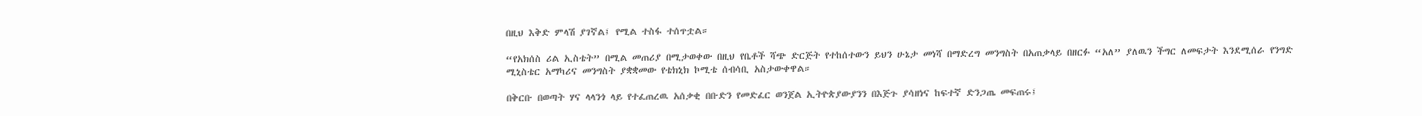በዚህ እቅድ ምላሽ ያገኛል፤ የሚል ተስፋ ተሰጥቷል።

“የአክሰስ ሪል ኢስቴት” በሚል መጠሪያ በሚታወቀው በዚህ የቤቶች ሻጭ ድርጅት የተከሰተውን ይህን ሁኔታ መነሻ በማድረግ መንግስት በአጠቃላይ በዘርፉ “አለ” ያለዉን ችግር ለመፍታት እንደሚሰራ የንግድ ሚኒስቴር አማካሪና መንግስት ያቋቋመው የቴክኒክ ኮሚቴ ሰብሳቢ አስታውቀዋል።

በቅርቡ በወጣት ሃና ላላንጎ ላይ የተፈጠረዉ አሰቃቂ በቡድን የመድፈር ወንጀል ኢትዮጵያውያንን በእጅጉ ያሳዘነና ከፍተኛ ድንጋጤ መፍጠሩ፤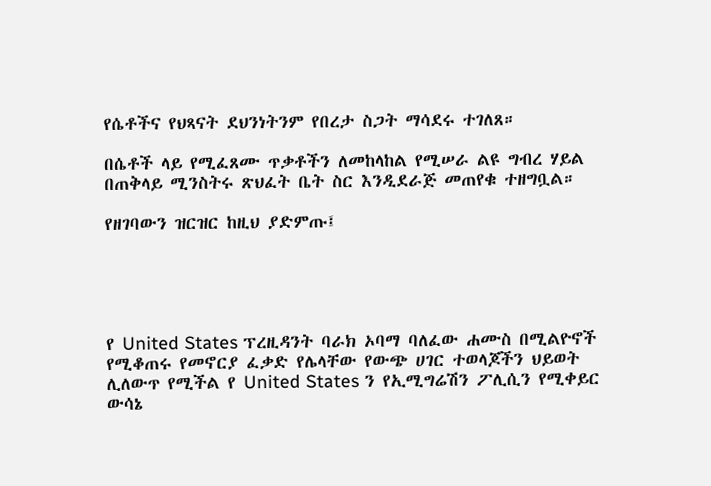የሴቶችና የህጻናት ደህንነትንም የበረታ ስጋት ማሳደሩ ተገለጸ።

በሴቶች ላይ የሚፈጸሙ ጥቃቶችን ለመከላከል የሚሠራ ልዩ ግብረ ሃይል በጠቅላይ ሚንስትሩ ጽህፈት ቤት ስር እንዲደራጅ መጠየቁ ተዘግቧል።

የዘገባውን ዝርዝር ከዚህ ያድምጡ፤





የ United States ፕረዚዳንት ባራክ ኦባማ ባለፈው ሐሙስ በሚልዮኖች የሚቆጠሩ የመኖርያ ፈቃድ የሌላቸው የውጭ ሀገር ተወላጆችን ህይወት ሊለውጥ የሚችል የ United States ን የኢሚግሬሽን ፖሊሲን የሚቀይር ውሳኔ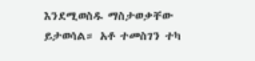እንደሚወስዱ ማስታወቃቸው ይታወሳል። አቶ ተመስገን ተካ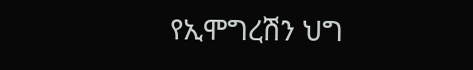የኢሞግረሽን ህግ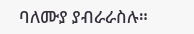ባለሙያ ያብራራስሉ።